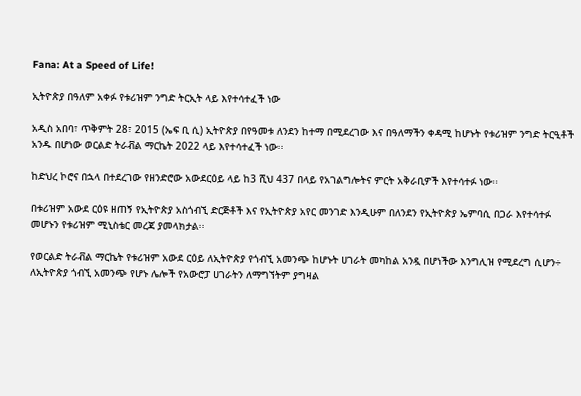Fana: At a Speed of Life!

ኢትዮጵያ በዓለም አቀፉ የቱሪዝም ንግድ ትርኢት ላይ እየተሳተፈች ነው

አዲስ አበባ፣ ጥቅምት 28፣ 2015 (ኤፍ ቢ ሲ) ኢትዮጵያ በየዓመቱ ለንደን ከተማ በሚደረገው እና በዓለማችን ቀዳሚ ከሆኑት የቱሪዝም ንግድ ትርዒቶች አንዱ በሆነው ወርልድ ትራቭል ማርኬት 2022 ላይ እየተሳተፈች ነው፡፡

ከድህረ ኮሮና በኋላ በተደረገው የዘንድሮው አውደርዕይ ላይ ከ3 ሺህ 437 በላይ የአገልግሎትና ምርት አቅራቢዎች እየተሳተፉ ነው፡፡

በቱሪዝም አውደ ርዕዩ ዘጠኝ የኢትዮጵያ አስጎብኚ ድርጅቶች እና የኢትዮጵያ አየር መንገድ እንዲሁም በለንደን የኢትዮጵያ ኤምባሲ በጋራ እየተሳተፉ መሆኑን የቱሪዝም ሚኒስቴር መረጃ ያመላክታል፡፡

የወርልድ ትራቭል ማርኬት የቱሪዝም አውደ ርዕይ ለኢትዮጵያ የጎብኚ አመንጭ ከሆኑት ሀገራት መካከል አንዷ በሆነችው እንግሊዝ የሚደረግ ሲሆን÷ ለኢትዮጵያ ጎብኚ አመንጭ የሆኑ ሌሎች የአውሮፓ ሀገራትን ለማግኘትም ያግዛል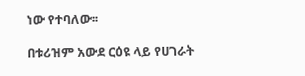ነው የተባለው፡፡

በቱሪዝም አውደ ርዕዩ ላይ የሀገራት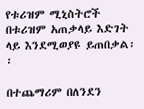የቱሪዝም ሚኒስትሮች በቱሪዝም አጠቃላይ እድገት ላይ እንደሚወያዩ ይጠበቃል፡፡

በተጨማሪም በለንደን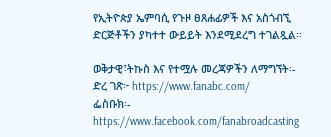የኢትዮጵያ ኤምባሲ የጉዞ ፀጸሐፊዎች እና አስጎብኚ ድርጅቶችን ያካተተ ውይይት እንደሚደረግ ተገልጿል፡፡

ወቅታዊ፣ትኩስ እና የተሟሉ መረጃዎችን ለማግኘት፡-
ድረ ገጽ፦ https://www.fanabc.com/
ፌስቡክ፡- https://www.facebook.com/fanabroadcasting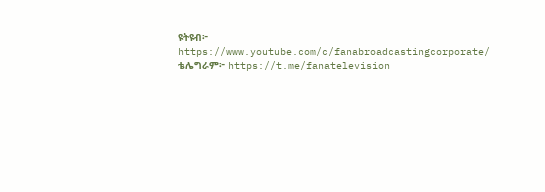ዩትዩብ፦ https://www.youtube.com/c/fanabroadcastingcorporate/
ቴሌግራም፦ https://t.me/fanatelevision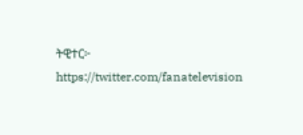ትዊተር፦ https://twitter.com/fanatelevision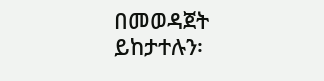በመወዳጀት ይከታተሉን፡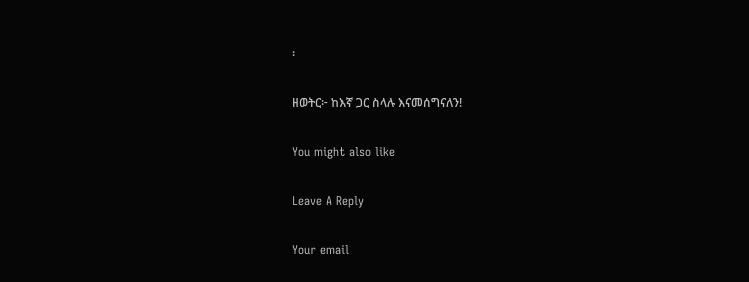፡

ዘወትር፦ ከእኛ ጋር ስላሉ እናመሰግናለን!

You might also like

Leave A Reply

Your email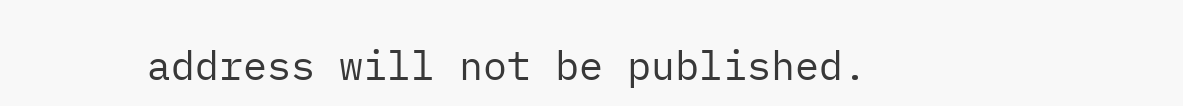address will not be published.